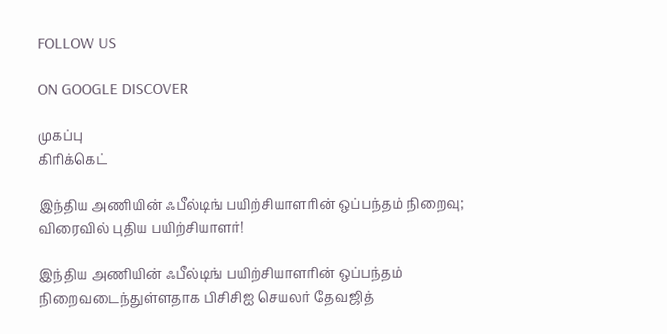FOLLOW US

ON GOOGLE DISCOVER

முகப்பு
கிரிக்கெட்

இந்திய அணியின் ஃபீல்டிங் பயிற்சியாளரின் ஒப்பந்தம் நிறைவு; விரைவில் புதிய பயிற்சியாளர்!

இந்திய அணியின் ஃபீல்டிங் பயிற்சியாளரின் ஒப்பந்தம் நிறைவடைந்துள்ளதாக பிசிசிஐ செயலர் தேவஜித்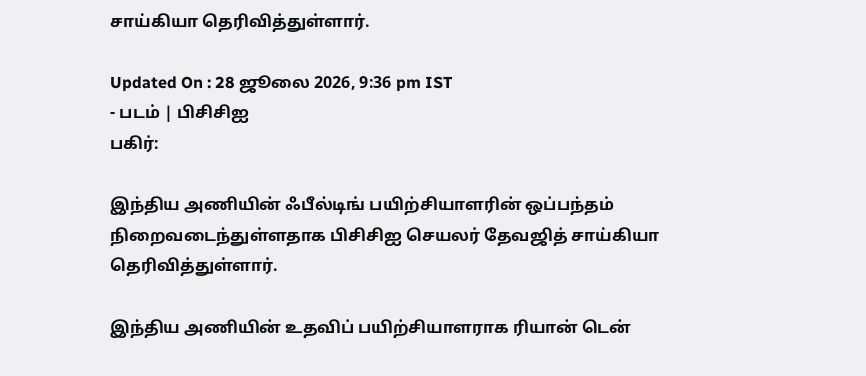சாய்கியா தெரிவித்துள்ளார்.

Updated On : 28 ஜூலை 2026, 9:36 pm IST
- படம் | பிசிசிஐ
பகிர்:

இந்திய அணியின் ஃபீல்டிங் பயிற்சியாளரின் ஒப்பந்தம் நிறைவடைந்துள்ளதாக பிசிசிஐ செயலர் தேவஜித் சாய்கியா தெரிவித்துள்ளார்.

இந்திய அணியின் உதவிப் பயிற்சியாளராக ரியான் டென்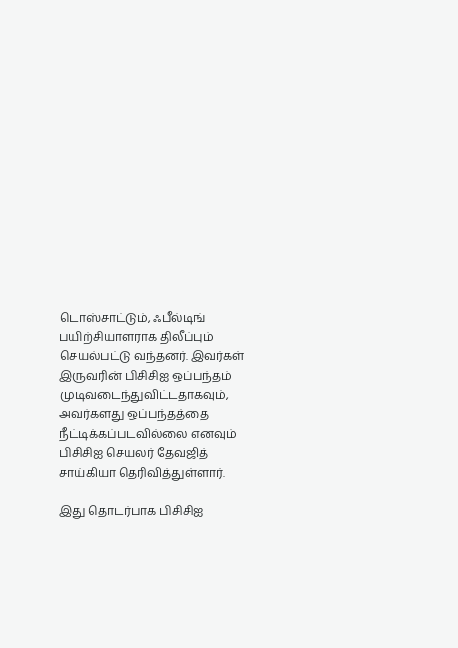டொஸ்சாட்டும், ஃபீல்டிங் பயிற்சியாளராக திலீப்பும் செயல்பட்டு வந்தனர். இவர்கள் இருவரின் பிசிசிஐ ஒப்பந்தம் முடிவடைந்துவிட்டதாகவும், அவர்களது ஒப்பந்தத்தை நீட்டிக்கப்படவில்லை எனவும் பிசிசிஐ செயலர் தேவஜித் சாய்கியா தெரிவித்துள்ளார்.

இது தொடர்பாக பிசிசிஐ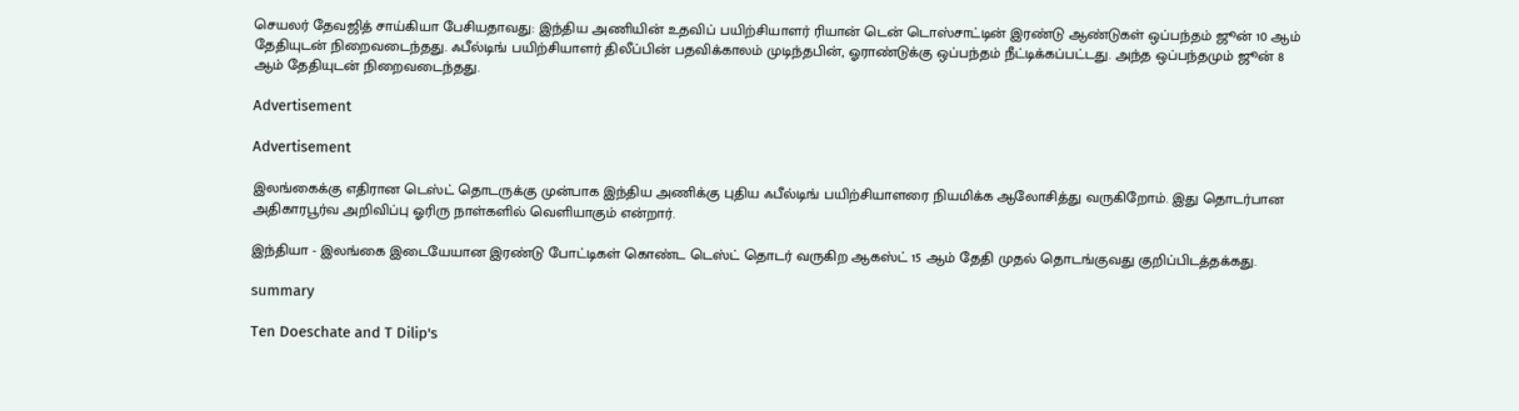செயலர் தேவஜித் சாய்கியா பேசியதாவது: இந்திய அணியின் உதவிப் பயிற்சியாளர் ரியான் டென் டொஸ்சாட்டின் இரண்டு ஆண்டுகள் ஒப்பந்தம் ஜூன் 10 ஆம் தேதியுடன் நிறைவடைந்தது. ஃபீல்டிங் பயிற்சியாளர் திலீப்பின் பதவிக்காலம் முடிந்தபின், ஓராண்டுக்கு ஒப்பந்தம் நீட்டிக்கப்பட்டது. அந்த ஒப்பந்தமும் ஜூன் 8 ஆம் தேதியுடன் நிறைவடைந்தது.

Advertisement

Advertisement

இலங்கைக்கு எதிரான டெஸ்ட் தொடருக்கு முன்பாக இந்திய அணிக்கு புதிய ஃபீல்டிங் பயிற்சியாளரை நியமிக்க ஆலோசித்து வருகிறோம். இது தொடர்பான அதிகாரபூர்வ அறிவிப்பு ஓரிரு நாள்களில் வெளியாகும் என்றார்.

இந்தியா - இலங்கை இடையேயான இரண்டு போட்டிகள் கொண்ட டெஸ்ட் தொடர் வருகிற ஆகஸ்ட் 15 ஆம் தேதி முதல் தொடங்குவது குறிப்பிடத்தக்கது.

summary

Ten Doeschate and T Dilip's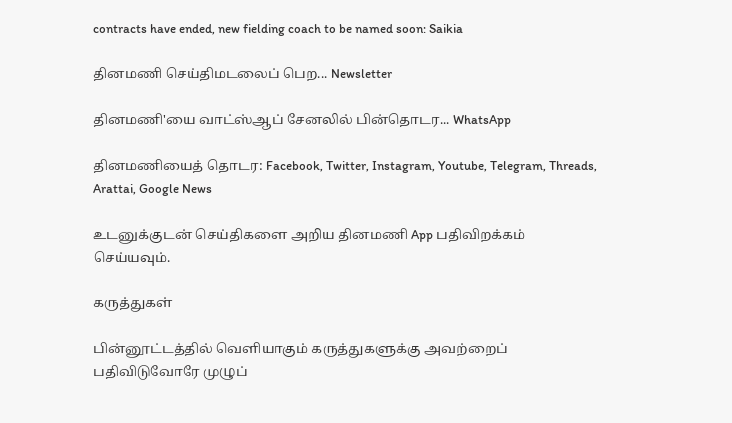contracts have ended, new fielding coach to be named soon: Saikia

தினமணி செய்திமடலைப் பெற... Newsletter

தினமணி'யை வாட்ஸ்ஆப் சேனலில் பின்தொடர... WhatsApp

தினமணியைத் தொடர: Facebook, Twitter, Instagram, Youtube, Telegram, Threads, Arattai, Google News

உடனுக்குடன் செய்திகளை அறிய தினமணி App பதிவிறக்கம் செய்யவும்.

கருத்துகள்

பின்னூட்டத்தில் வெளியாகும் கருத்துகளுக்கு அவற்றைப் பதிவிடுவோரே முழுப்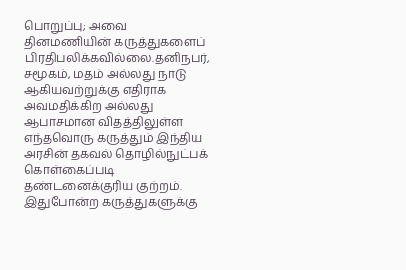பொறுப்பு; அவை தினமணியின் கருத்துகளைப் பிரதிபலிக்கவில்லை.தனிநபர், சமூகம், மதம் அல்லது நாடு ஆகியவற்றுக்கு எதிராக அவமதிக்கிற அல்லது ஆபாசமான விதத்திலுள்ள எந்தவொரு கருத்தும் இந்திய அரசின் தகவல் தொழில்நுட்பக் கொள்கைப்படி தண்டனைக்குரிய குற்றம். இதுபோன்ற கருத்துகளுக்கு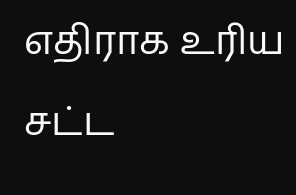எதிராக உரிய சட்ட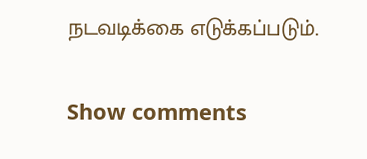நடவடிக்கை எடுக்கப்படும்.

Show comments